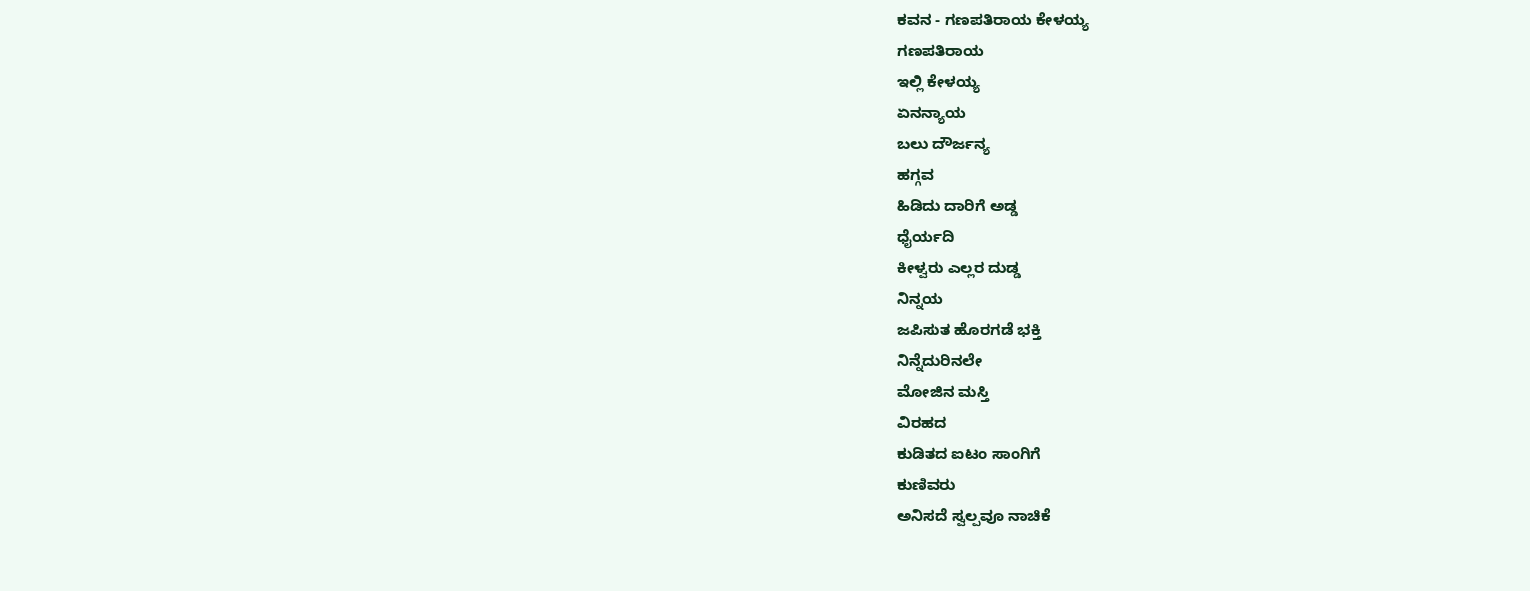ಕವನ - ಗಣಪತಿರಾಯ ಕೇಳಯ್ಯ
ಗಣಪತಿರಾಯ
ಇಲ್ಲಿ ಕೇಳಯ್ಯ
ಏನನ್ಯಾಯ
ಬಲು ದೌರ್ಜನ್ಯ
ಹಗ್ಗವ
ಹಿಡಿದು ದಾರಿಗೆ ಅಡ್ಡ
ಧೈರ್ಯದಿ
ಕೀಳ್ವರು ಎಲ್ಲರ ದುಡ್ಡ
ನಿನ್ನಯ
ಜಪಿಸುತ ಹೊರಗಡೆ ಭಕ್ತಿ
ನಿನ್ನೆದುರಿನಲೇ
ಮೋಜಿನ ಮಸ್ತಿ
ವಿರಹದ
ಕುಡಿತದ ಐಟಂ ಸಾಂಗಿಗೆ
ಕುಣಿವರು
ಅನಿಸದೆ ಸ್ವಲ್ಪವೂ ನಾಚಿಕೆ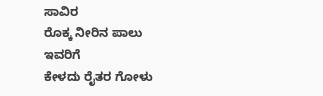ಸಾವಿರ
ರೊಕ್ಕ ನೀರಿನ ಪಾಲು
ಇವರಿಗೆ
ಕೇಳದು ರೈತರ ಗೋಳು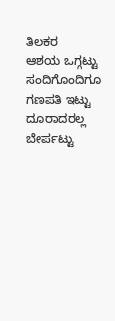ತಿಲಕರ
ಆಶಯ ಒಗ್ಗಟ್ಟು
ಸಂದಿಗೊಂದಿಗೂ
ಗಣಪತಿ ಇಟ್ಟು
ದೂರಾದರಲ್ಲ
ಬೇರ್ಪಟ್ಟು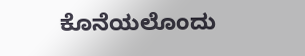ಕೊನೆಯಲೊಂದು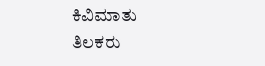ಕಿವಿಮಾತು
ತಿಲಕರು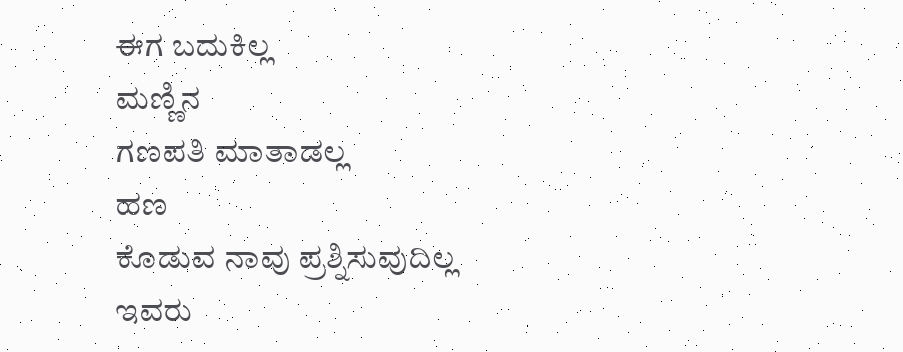ಈಗ ಬದುಕಿಲ್ಲ
ಮಣ್ಣಿನ
ಗಣಪತಿ ಮಾತಾಡಲ್ಲ
ಹಣ
ಕೊಡುವ ನಾವು ಪ್ರಶ್ನಿಸುವುದಿಲ್ಲ
ಇವರು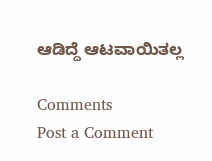ಆಡಿದ್ದೆ ಆಟವಾಯಿತಲ್ಲ

Comments
Post a Comment